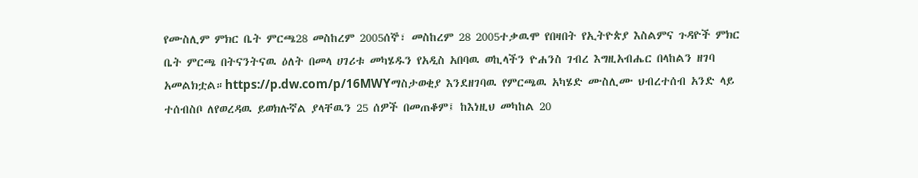የሙስሊም ምክር ቤት ምርጫ28 መስከረም 2005ሰኞ፣ መስከረም 28 2005ተቃዉሞ የበዛበት የኢትዮጵያ እስልምና ጉዳዮች ምክር ቤት ምርጫ በትናንትናዉ ዕለት በመላ ሀገሪቱ መካሄዱን የአዲስ አበባዉ ወኪላችን ዮሐንስ ገብረ እግዚአብሔር በላከልን ዘገባ አመልክቷል።https://p.dw.com/p/16MWYማስታወቂያ እንደዘገባዉ የምርጫዉ አካሄድ ሙስሊሙ ህብረተሰብ አንድ ላይ ተሰብስቦ ለየወረዳዉ ይወክሉኛል ያላቸዉን 25 ሰዎች በመጠቆም፤ ከእነዚህ መካከል 20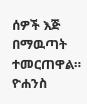ሰዎች እጅ በማዉጣት ተመርጠዋል። ዮሐንስ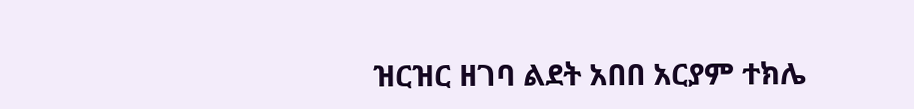ዝርዝር ዘገባ ልደት አበበ አርያም ተክሌ